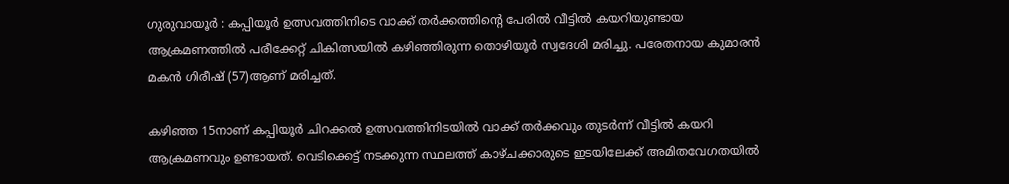ഗുരുവായൂർ : കപ്പിയൂർ ഉത്സവത്തിനിടെ വാക്ക് തർക്കത്തിന്റെ പേരിൽ വീട്ടിൽ കയറിയുണ്ടായ ആക്രമണത്തിൽ പരീക്കേറ്റ് ചികിത്സയിൽ കഴിഞ്ഞിരുന്ന തൊഴിയൂർ സ്വദേശി മരിച്ചു. പരേതനായ കുമാരൻ മകൻ ഗിരീഷ് (57)ആണ് മരിച്ചത്.

കഴിഞ്ഞ 15നാണ് കപ്പിയൂർ ചിറക്കൽ ഉത്സവത്തിനിടയിൽ വാക്ക് തർക്കവും തുടർന്ന് വീട്ടിൽ കയറി ആക്രമണവും ഉണ്ടായത്. വെടിക്കെട്ട് നടക്കുന്ന സ്ഥലത്ത് കാഴ്ചക്കാരുടെ ഇടയിലേക്ക് അമിതവേഗതയിൽ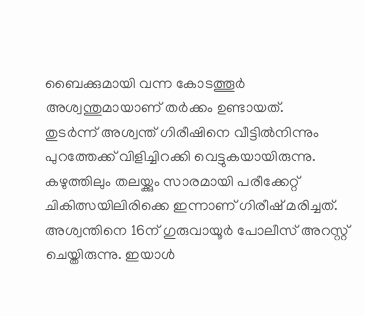ബൈക്കുമായി വന്ന കോടത്തൂർ അശ്വന്തുമായാണ് തർക്കം ഉണ്ടായത്.
തുടർന്ന് അശ്വന്ത് ഗിരീഷിനെ വീട്ടിൽനിന്നും പുറത്തേക്ക് വിളിച്ചിറക്കി വെട്ടുകയായിരുന്നു. കഴുത്തിലും തലയ്ക്കും സാരമായി പരീക്കേറ്റ് ചികിത്സയിലിരിക്കെ ഇന്നാണ് ഗിരീഷ് മരിച്ചത്. അശ്വന്തിനെ 16ന് ഗുരുവായൂർ പോലീസ് അറസ്റ്റ് ചെയ്തിരുന്നു. ഇയാൾ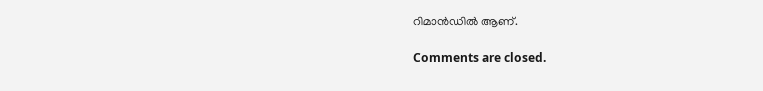റിമാൻഡിൽ ആണ്.

Comments are closed.